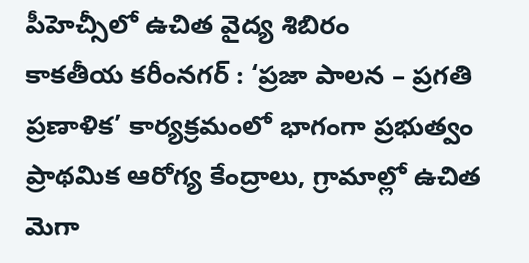పీహెచ్సీలో ఉచిత వైద్య శిబిరం
కాకతీయ కరీంనగర్ : ‘ప్రజా పాలన – ప్రగతి ప్రణాళిక’ కార్యక్రమంలో భాగంగా ప్రభుత్వం ప్రాథమిక ఆరోగ్య కేంద్రాలు, గ్రామాల్లో ఉచిత మెగా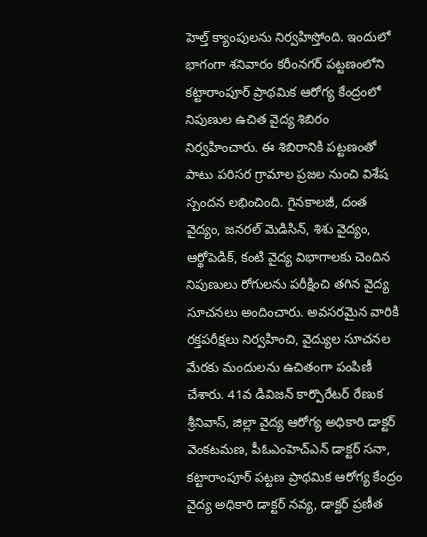హెల్త్ క్యాంపులను నిర్వహిస్తోంది. ఇందులో భాగంగా శనివారం కరీంనగర్ పట్టణంలోని కట్టారాంపూర్ ప్రాథమిక ఆరోగ్య కేంద్రంలో నిపుణుల ఉచిత వైద్య శిబిరం నిర్వహించారు. ఈ శిబిరానికి పట్టణంతో పాటు పరిసర గ్రామాల ప్రజల నుంచి విశేష స్పందన లభించింది. గైనకాలజీ, దంత వైద్యం, జనరల్ మెడిసిన్, శిశు వైద్యం, ఆర్థోపెడిక్, కంటి వైద్య విభాగాలకు చెందిన నిపుణులు రోగులను పరీక్షించి తగిన వైద్య సూచనలు అందించారు. అవసరమైన వారికి రక్తపరీక్షలు నిర్వహించి, వైద్యుల సూచనల మేరకు మందులను ఉచితంగా పంపిణీ చేశారు. 41వ డివిజన్ కార్పొరేటర్ రేణుక శ్రీనివాస్, జిల్లా వైద్య ఆరోగ్య అధికారి డాక్టర్ వెంకటమణ, పీఓఎంహెచ్ఎన్ డాక్టర్ సనా, కట్టారాంపూర్ పట్టణ ప్రాథమిక ఆరోగ్య కేంద్రం వైద్య అధికారి డాక్టర్ నవ్య, డాక్టర్ ప్రణీత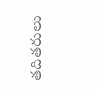తదితరులు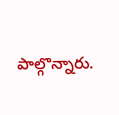పాల్గొన్నారు.